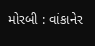મોરબી : વાંકાનેર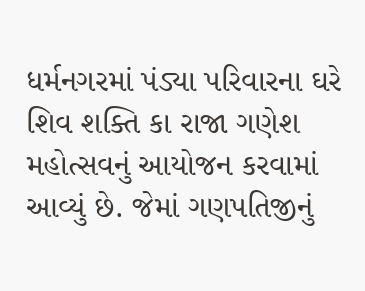ધર્મનગરમાં પંડ્યા પરિવારના ઘરે શિવ શક્તિ કા રાજા ગણેશ મહોત્સવનું આયોજન કરવામાં આવ્યું છે. જેમાં ગણપતિજીનું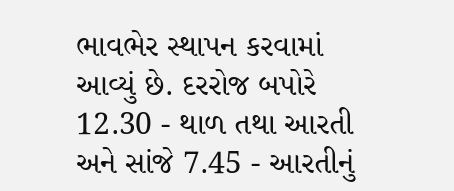ભાવભેર સ્થાપન કરવામાં આવ્યું છે. દરરોજ બપોરે 12.30 - થાળ તથા આરતી અને સાંજે 7.45 - આરતીનું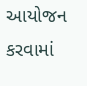આયોજન કરવામાં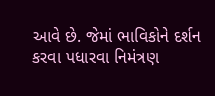આવે છે. જેમાં ભાવિકોને દર્શન કરવા પધારવા નિમંત્રણ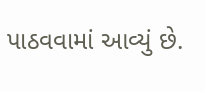પાઠવવામાં આવ્યું છે.